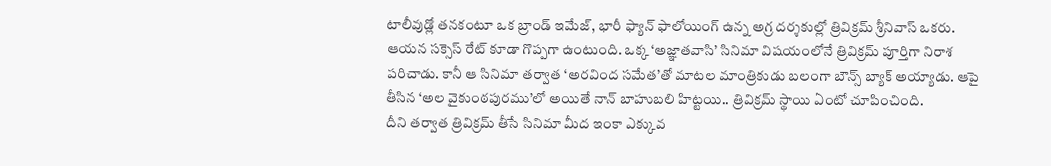టాలీవుడ్లో తనకంటూ ఒక బ్రాండ్ ఇమేజ్, భారీ ఫ్యాన్ ఫాలోయింగ్ ఉన్న అగ్ర దర్శకుల్లో త్రివిక్రమ్ శ్రీనివాస్ ఒకరు. ఆయన సక్సెస్ రేట్ కూడా గొప్పగా ఉంటుంది. ఒక్క ‘అజ్ఞాతవాసి’ సినిమా విషయంలోనే త్రివిక్రమ్ పూర్తిగా నిరాశ పరిచాడు. కానీ ఆ సినిమా తర్వాత ‘అరవింద సమేత’తో మాటల మాంత్రికుడు బలంగా బౌన్స్ బ్యాక్ అయ్యాడు. ఆపై తీసిన ‘అల వైకుంఠపురము’లో అయితే నాన్ బాహుబలి హిట్టయి.. త్రివిక్రమ్ స్థాయి ఏంటో చూపించింది.
దీని తర్వాత త్రివిక్రమ్ తీసే సినిమా మీద ఇంకా ఎక్కువ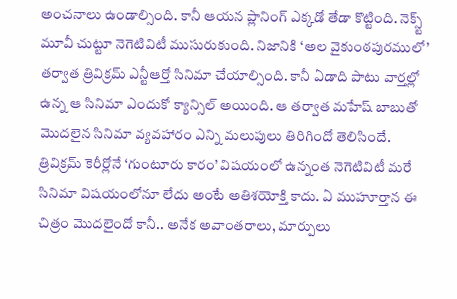అంచనాలు ఉండాల్సింది. కానీ ఆయన ప్లానింగ్ ఎక్కడో తేడా కొట్టింది. నెక్స్ట్ మూవీ చుట్టూ నెగెటివిటీ ముసురుకుంది. నిజానికి ‘అల వైకుంఠపురములో’ తర్వాత త్రివిక్రమ్ ఎన్టీఆర్తో సినిమా చేయాల్సింది. కానీ ఏడాది పాటు వార్తల్లో ఉన్న ఆ సినిమా ఎందుకో క్యాన్సిల్ అయింది. ఆ తర్వాత మహేష్ బాబుతో మొదలైన సినిమా వ్యవహారం ఎన్ని మలుపులు తిరిగిందో తెలిసిందే.
త్రివిక్రమ్ కెరీర్లోనే ‘గుంటూరు కారం’ విషయంలో ఉన్నంత నెగెటివిటీ మరే సినిమా విషయంలోనూ లేదు అంటే అతిశయోక్తి కాదు. ఏ ముహూర్తాన ఈ చిత్రం మొదలైందో కానీ.. అనేక అవాంతరాలు, మార్పులు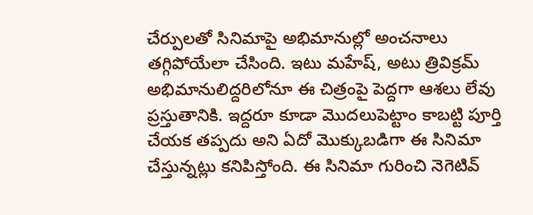చేర్పులతో సినిమాపై అభిమానుల్లో అంచనాలు తగ్గిపోయేలా చేసింది. ఇటు మహేష్, అటు త్రివిక్రమ్ అభిమానులిద్దరిలోనూ ఈ చిత్రంపై పెద్దగా ఆశలు లేవు ప్రస్తుతానికి. ఇద్దరూ కూడా మొదలుపెట్టాం కాబట్టి పూర్తి చేయక తప్పదు అని ఏదో మొక్కుబడిగా ఈ సినిమా చేస్తున్నట్లు కనిపిస్తోంది. ఈ సినిమా గురించి నెగెటివ్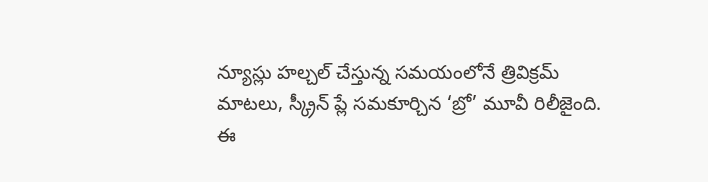న్యూస్లు హల్చల్ చేస్తున్న సమయంలోనే త్రివిక్రమ్ మాటలు, స్క్రీన్ ప్లే సమకూర్చిన ‘బ్రో’ మూవీ రిలీజైంది.
ఈ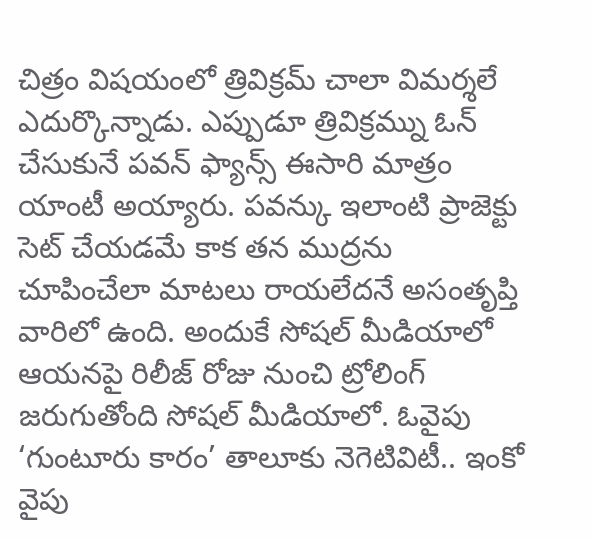చిత్రం విషయంలో త్రివిక్రమ్ చాలా విమర్శలే ఎదుర్కొన్నాడు. ఎప్పుడూ త్రివిక్రమ్ను ఓన్ చేసుకునే పవన్ ఫ్యాన్స్ ఈసారి మాత్రం యాంటీ అయ్యారు. పవన్కు ఇలాంటి ప్రాజెక్టు సెట్ చేయడమే కాక తన ముద్రను చూపించేలా మాటలు రాయలేదనే అసంతృప్తి వారిలో ఉంది. అందుకే సోషల్ మీడియాలో ఆయనపై రిలీజ్ రోజు నుంచి ట్రోలింగ్ జరుగుతోంది సోషల్ మీడియాలో. ఓవైపు ‘గుంటూరు కారం’ తాలూకు నెగెటివిటీ.. ఇంకో వైపు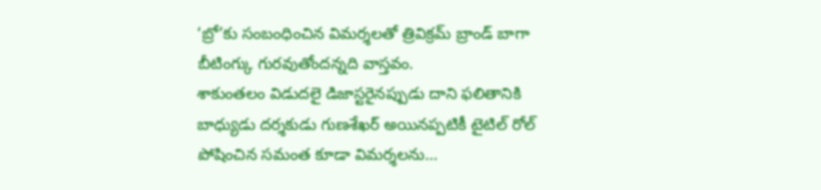‘బ్రో’కు సంబంధించిన విమర్శలతో త్రివిక్రమ్ బ్రాండ్ బాగా బీటింగ్కు గురవుతోందన్నది వాస్తవం.
శాకుంతలం విడుదలై డిజాస్టరైనప్పుడు దాని ఫలితానికి బాధ్యుడు దర్శకుడు గుణశేఖర్ అయినప్పటికీ టైటిల్ రోల్ పోషించిన సమంత కూడా విమర్శలను…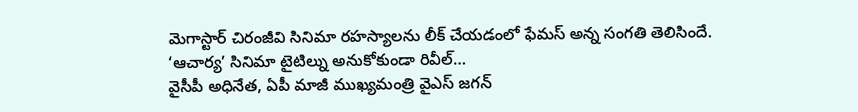మెగాస్టార్ చిరంజీవి సినిమా రహస్యాలను లీక్ చేయడంలో ఫేమస్ అన్న సంగతి తెలిసిందే. ‘ఆచార్య’ సినిమా టైటిల్ను అనుకోకుండా రివీల్…
వైసీపీ అధినేత, ఏపీ మాజీ ముఖ్యమంత్రి వైఎస్ జగన్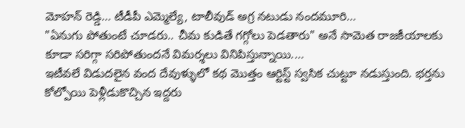మోహన్ రెడ్డి… టీడీపీ ఎమ్మెల్యే, టాలీవుడ్ అగ్ర నటుడు నందమూరి…
"ఏనుగు పోతుంటే చూడరు.. చీమ కుడితే గగ్గోలు పెడతారు" అనే సామెత రాజకీయాలకు కూడా సరిగ్గా సరిపోతుందనే విమర్శలు వినిపిస్తున్నాయి.…
ఇటీవలే విడుదలైన వంద దేవుళ్ళులో కథ మొత్తం ఆర్టిస్ట్ స్వసిక చుట్టూ నడుస్తుంది. భర్తను కోల్పోయి పెళ్లీడుకొచ్చిన ఇద్దరు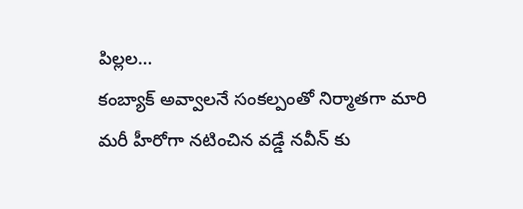పిల్లల…
కంబ్యాక్ అవ్వాలనే సంకల్పంతో నిర్మాతగా మారి మరీ హీరోగా నటించిన వడ్డే నవీన్ కు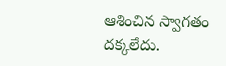ఆశించిన స్వాగతం దక్కలేదు.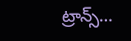ట్రాన్స్…